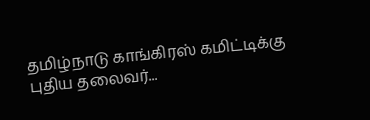தமிழ்நாடு காங்கிரஸ் கமிட்டிக்கு புதிய தலைவர்...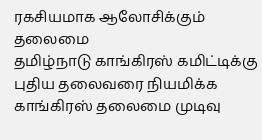ரகசியமாக ஆலோசிக்கும் தலைமை
தமிழ்நாடு காங்கிரஸ் கமிட்டிக்கு புதிய தலைவரை நியமிக்க காங்கிரஸ் தலைமை முடிவு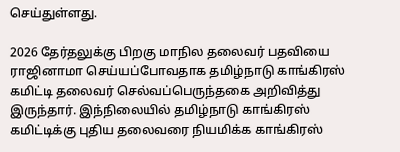செய்துள்ளது.

2026 தேர்தலுக்கு பிறகு மாநில தலைவர் பதவியை ராஜினாமா செய்யப்போவதாக தமிழ்நாடு காங்கிரஸ் கமிட்டி தலைவர் செல்வப்பெருந்தகை அறிவித்து இருந்தார். இந்நிலையில் தமிழ்நாடு காங்கிரஸ் கமிட்டிக்கு புதிய தலைவரை நியமிக்க காங்கிரஸ்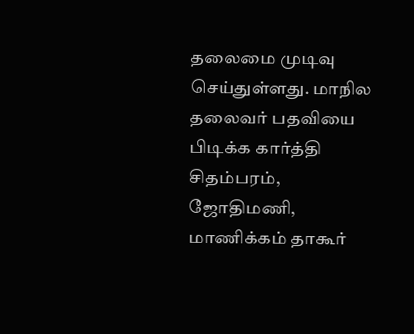தலைமை முடிவு செய்துள்ளது. மாநில தலைவர் பதவியை பிடிக்க கார்த்தி சிதம்பரம், ஜோதிமணி, மாணிக்கம் தாகூர்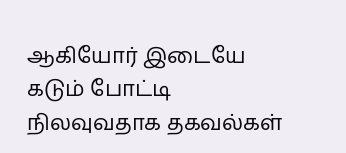ஆகியோர் இடையே கடும் போட்டி நிலவுவதாக தகவல்கள்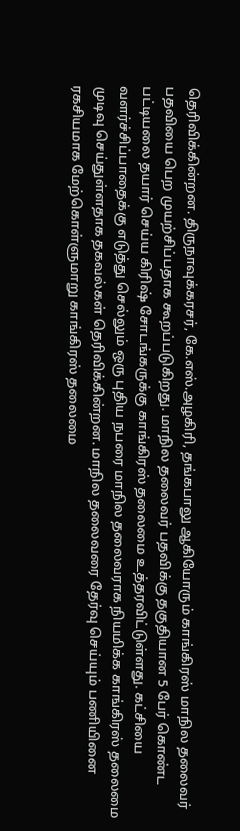தெரிவிக்கின்றன. திருநாவுக்கரசர், கே.எஸ்.அழகிரி, தங்கபாலு ஆகியோரும் காங்கிரஸ் மாநில தலைவர் பதவியை பெற முயற்சிப்பதாக கூறப்படுகிறது. மாநில தலைவர் பதவிக்கு தகுதியான 5 பேர் கொண்ட பட்டியலை தயார் செய்ய கிரிஷ் சோடங்கருக்கு காங்கிரஸ் தலைமை உத்தரவிட்டுள்ளது. கட்சியை வளர்ச்சிப்பாதைக்கு எடுத்து செல்லும் ஒரு புதிய நபரை மாநில தலைவராக நியமிக்க காங்கிரஸ் தலைமை முடிவு செய்துள்ளதாக தகவல்கள் தெரிவிக்கின்றன. மாநில தலைவரை தேர்வு செய்யும் பணியினை ரகசியமாக மேற்கொள்ளுமாறு காங்கிரஸ் தலைமை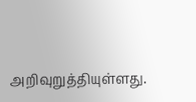அறிவுறுத்தியுள்ளது.